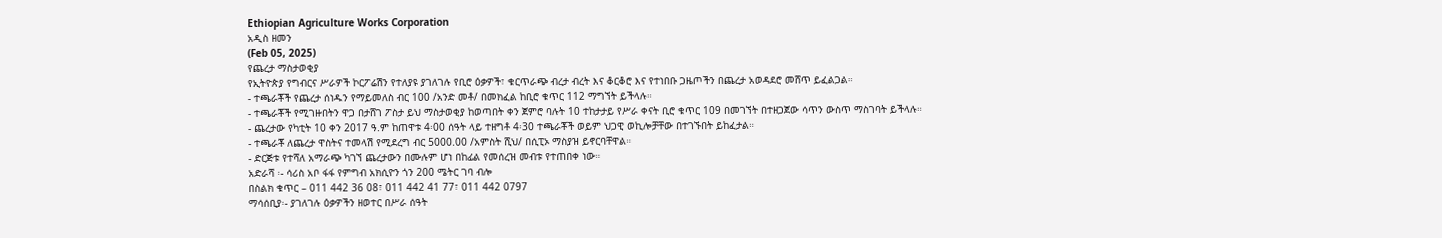Ethiopian Agriculture Works Corporation
አዲስ ዘመን
(Feb 05, 2025)
የጨረታ ማስታወቂያ
የኢትዮጵያ የግብርና ሥራዎች ኮርፖሬሽን የተለያዩ ያገለገሉ የቢሮ ዕቃዎች፣ ቁርጥራጭ ብረታ ብረት እና ቆርቆሮ እና የተነበቡ ጋዜጦችን በጨረታ አወዳደሮ መሸጥ ይፈልጋል።
- ተጫራቾች የጨረታ ሰነዱን የማይመለስ ብር 100 /አንድ መቶ/ በመክፈል ከቢሮ ቁጥር 112 ማግኘት ይችላሉ።
- ተጫራቾች የሚገዙበትን ዋጋ በታሸገ ፖስታ ይህ ማስታወቂያ ከወጣበት ቀን ጀምሮ ባሉት 10 ተከታታይ የሥራ ቀናት ቢሮ ቁጥር 109 በመገኘት በተዘጋጀው ሳጥን ውስጥ ማስገባት ይችላሉ።
- ጨረታው የካቲት 10 ቀን 2017 ዓ.ም ከጠዋቱ 4፡00 ሰዓት ላይ ተዘግቶ 4፡30 ተጫራቾች ወይም ህጋዊ ወኪሎቻቸው በተገኙበት ይከፈታል።
- ተጫራቾ ለጨረታ ዋስትና ተመላሽ የሚደረግ ብር 5000.00 /አምስት ሺህ/ በሲፒኦ ማስያዝ ይኖርባቸዋል።
- ድርጅቱ የተሻለ አማራጭ ካገኘ ጨረታውን በሙሉም ሆነ በከፊል የመሰረዝ መብቱ የተጠበቀ ነው።
አድራሻ ፡- ሳሪስ አቦ ፋፋ የምግብ አክሲዮን ጎን 200 ሜትር ገባ ብሎ
በስልክ ቁጥር – 011 442 36 08፣ 011 442 41 77፣ 011 442 0797
ማሳሰቢያ፡- ያገለገሉ ዕቃዎችን ዘወተር በሥራ ሰዓት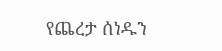የጨረታ ሰነዱን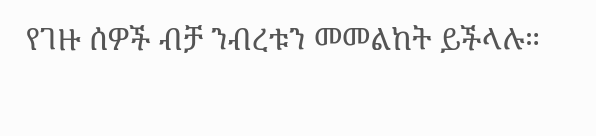የገዙ ሰዎች ብቻ ንብረቱን መመልከት ይችላሉ።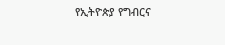የኢትዮጵያ የግብርና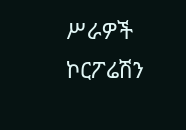ሥራዎች ኮርፖሬሽን